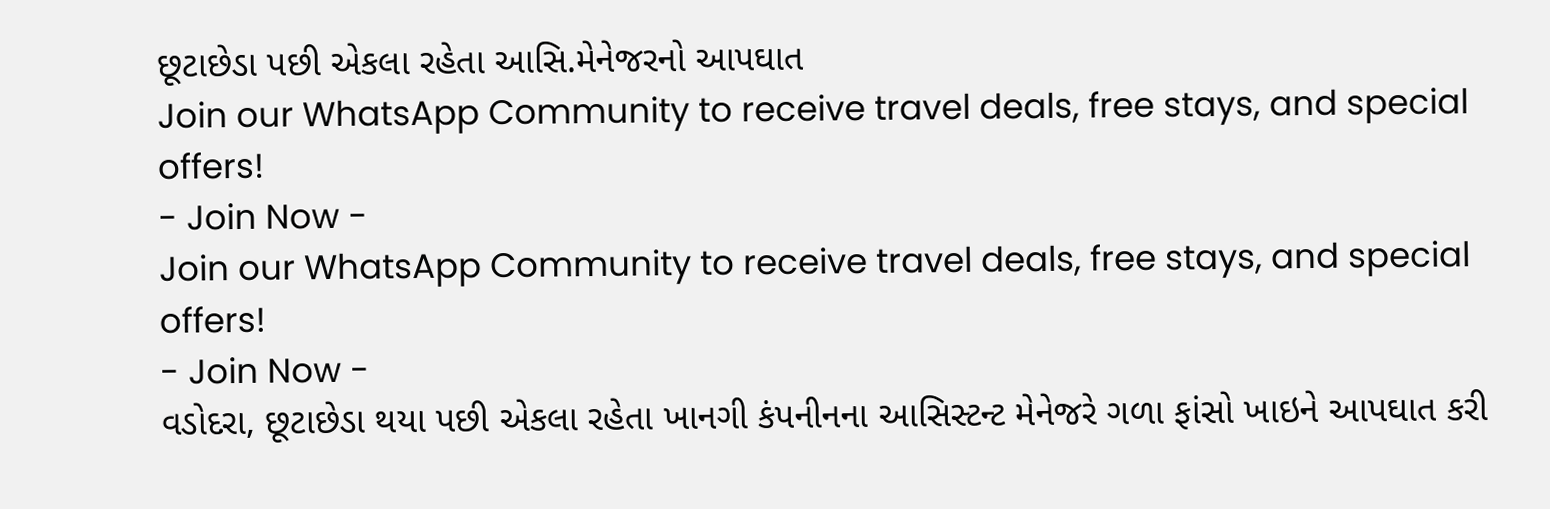છૂટાછેડા પછી એકલા રહેતા આસિ.મેનેજરનો આપઘાત
Join our WhatsApp Community to receive travel deals, free stays, and special offers!
- Join Now -
Join our WhatsApp Community to receive travel deals, free stays, and special offers!
- Join Now -
વડોદરા, છૂટાછેડા થયા પછી એકલા રહેતા ખાનગી કંપનીનના આસિસ્ટન્ટ મેનેજરે ગળા ફાંસો ખાઇને આપઘાત કરી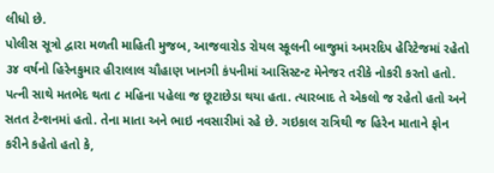લીધો છે.
પોલીસ સૂત્રો દ્વારા મળતી માહિતી મુજબ, આજવારોડ રોયલ સ્કૂલની બાજુમાં અમરદિપ હેરિટેજમાં રહેતો ૩૪ વર્ષનો હિરેનકુમાર હીરાલાલ ચૌહાણ ખાનગી કંપનીમાં આસિસ્ટન્ટ મેનેજર તરીકે નોકરી કરતો હતો. પત્ની સાથે મતભેદ થતા ૮ મહિના પહેલા જ છૂટાછેડા થયા હતા. ત્યારબાદ તે એકલો જ રહેતો હતો અને સતત ટેન્શનમાં હતો. તેના માતા અને ભાઇ નવસારીમાં રહે છે. ગઇકાલ રાત્રિથી જ હિરેન માતાને ફોન કરીને કહેતો હતો કે,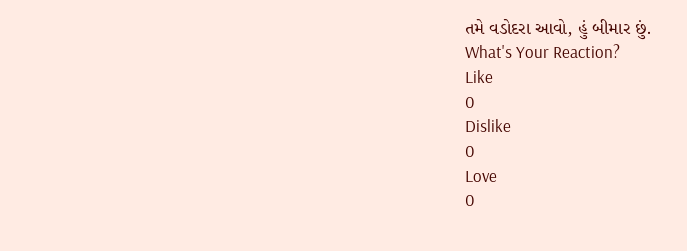તમે વડોદરા આવો, હું બીમાર છું.
What's Your Reaction?
Like
0
Dislike
0
Love
0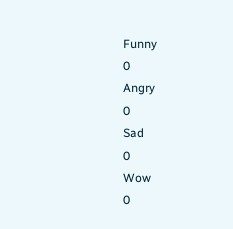Funny
0
Angry
0
Sad
0
Wow
0